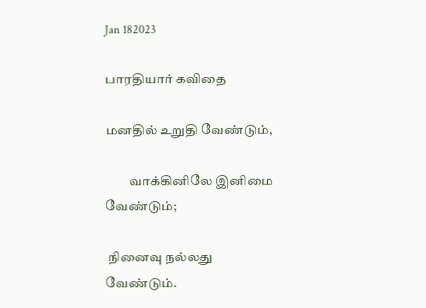Jan 182023

பாரதியார் கவிதை

மனதில் உறுதி வேண்டும்,

         வாக்கினிலே இனிமை வேண்டும்;

 நினைவு நல்லது வேண்டும்.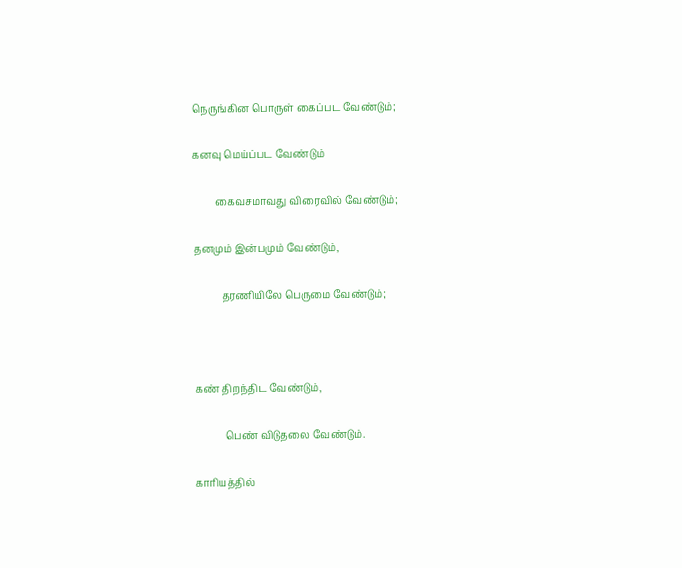நெருங்கின பொருள் கைப்பட வேண்டும்;

கனவு மெய்ப்பட வேண்டும்

         கைவசமாவது விரைவில் வேண்டும்;

தனமும் இன்பமும் வேண்டும்,

           தரணியிலே பெருமை வேண்டும்;



கண் திறந்திட வேண்டும்,

            பெண் விடுதலை வேண்டும்.

காரியத்தில்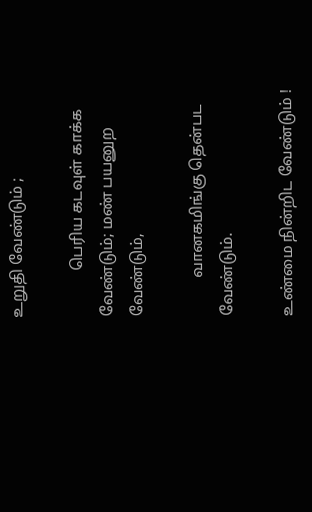உறுதி வேண்டும் ;

            பெரிய கடவுள் காக்க வேண்டும்; மண் பயனுற வேண்டும்,

          வானகமிங்கு தென்பட வேண்டும்.

உண்மை நின்றிட வேண்டும் !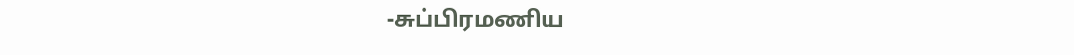-சுப்பிரமணிய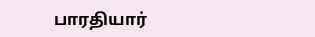பாரதியார்